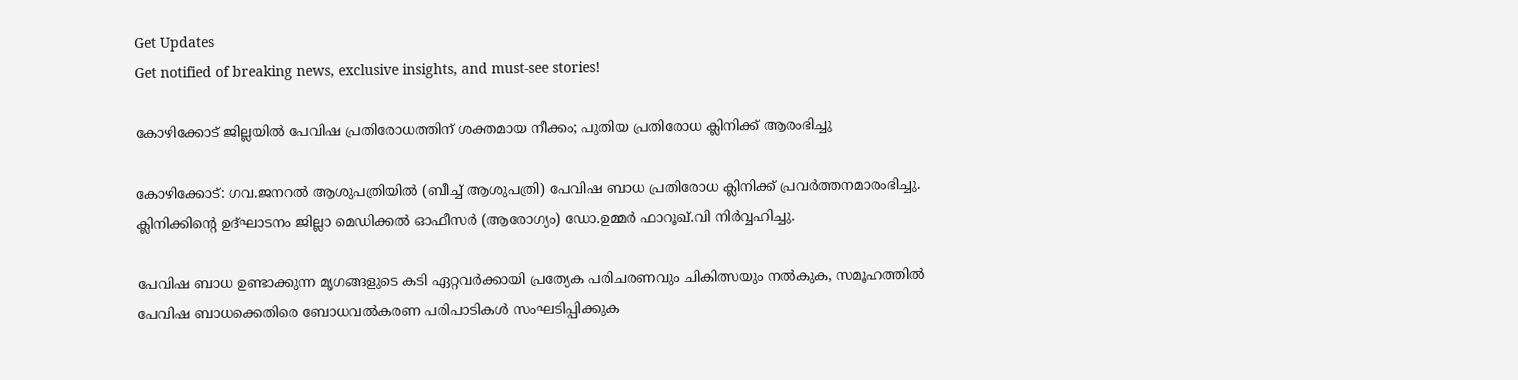Get Updates
Get notified of breaking news, exclusive insights, and must-see stories!

കോഴിക്കോട് ജില്ലയില്‍ പേവിഷ പ്രതിരോധത്തിന് ശക്തമായ നീക്കം; പുതിയ പ്രതിരോധ ക്ലിനിക്ക് ആരംഭിച്ചു

കോഴിക്കോട്: ഗവ.ജനറല്‍ ആശുപത്രിയില്‍ (ബീച്ച് ആശുപത്രി) പേവിഷ ബാധ പ്രതിരോധ ക്ലിനിക്ക് പ്രവര്‍ത്തനമാരംഭിച്ചു. ക്ലിനിക്കിന്റെ ഉദ്ഘാടനം ജില്ലാ മെഡിക്കല്‍ ഓഫീസര്‍ (ആരോഗ്യം) ഡോ.ഉമ്മര്‍ ഫാറൂഖ്.വി നിര്‍വ്വഹിച്ചു.

പേവിഷ ബാധ ഉണ്ടാക്കുന്ന മൃഗങ്ങളുടെ കടി ഏറ്റവര്‍ക്കായി പ്രത്യേക പരിചരണവും ചികിത്സയും നല്‍കുക, സമൂഹത്തില്‍ പേവിഷ ബാധക്കെതിരെ ബോധവല്‍കരണ പരിപാടികള്‍ സംഘടിപ്പിക്കുക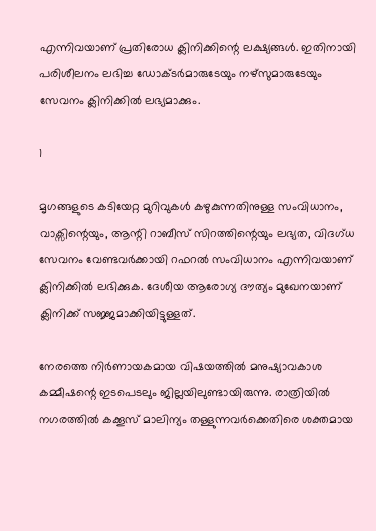എന്നിവയാണ് പ്രതിരോധ ക്ലിനിക്കിന്റെ ലക്ഷ്യങ്ങള്‍. ഇതിനായി പരിശീലനം ലഭിച്ച ഡോക്ടര്‍മാരുടേയും നഴ്സുമാരുടേയും സേവനം ക്ലിനിക്കില്‍ ലഭ്യമാക്കും.

1

മൃഗങ്ങളുടെ കടിയേറ്റ മുറിവുകള്‍ കഴുകുന്നതിനുള്ള സംവിധാനം, വാക്സിന്റെയും, ആന്റി റാബീസ് സിറത്തിന്റെയും ലഭ്യത, വിദഗ്ധ സേവനം വേണ്ടവര്‍ക്കായി റഫറല്‍ സംവിധാനം എന്നിവയാണ് ക്ലിനിക്കില്‍ ലഭിക്കുക. ദേശീയ ആരോഗ്യ ദൗത്യം മുഖേനയാണ് ക്ലിനിക്ക് സജ്ജമാക്കിയിട്ടുള്ളത്.

നേരത്തെ നിര്‍ണായകമായ വിഷയത്തില്‍ മനുഷ്യാവകാശ കമ്മീഷന്റെ ഇടപെടലും ജില്ലയിലുണ്ടായിരുന്നു. രാത്രിയില്‍ നഗരത്തില്‍ കക്കൂസ് മാലിന്യം തള്ളുന്നവര്‍ക്കെതിരെ ശക്തമായ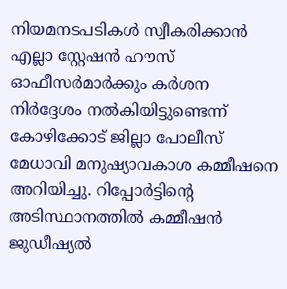നിയമനടപടികള്‍ സ്വീകരിക്കാന്‍ എല്ലാ സ്റ്റേഷന്‍ ഹൗസ് ഓഫീസര്‍മാര്‍ക്കും കര്‍ശന നിര്‍ദ്ദേശം നല്‍കിയിട്ടുണ്ടെന്ന് കോഴിക്കോട് ജില്ലാ പോലീസ് മേധാവി മനുഷ്യാവകാശ കമ്മീഷനെ അറിയിച്ചു. റിപ്പോര്‍ട്ടിന്റെ അടിസ്ഥാനത്തില്‍ കമ്മീഷന്‍ ജുഡീഷ്യല്‍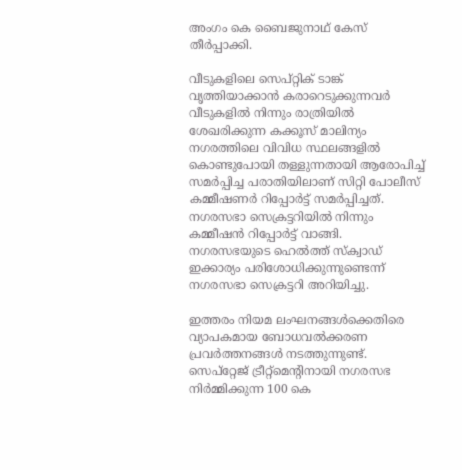അംഗം കെ ബൈജുനാഥ് കേസ് തീര്‍പ്പാക്കി.

വീടുകളിലെ സെപ്റ്റിക് ടാങ്ക് വൃത്തിയാക്കാന്‍ കരാറെടുക്കുന്നവര്‍ വീടുകളില്‍ നിന്നും രാത്രിയില്‍ ശേഖരിക്കുന്ന കക്കൂസ് മാലിന്യം നഗരത്തിലെ വിവിധ സ്ഥലങ്ങളില്‍ കൊണ്ടുപോയി തള്ളുന്നതായി ആരോപിച്ച് സമര്‍പ്പിച്ച പരാതിയിലാണ് സിറ്റി പോലീസ് കമ്മീഷണര്‍ റിപ്പോര്‍ട്ട് സമര്‍പ്പിച്ചത്.
നഗരസഭാ സെക്രട്ടറിയില്‍ നിന്നും കമ്മീഷന്‍ റിപ്പോര്‍ട്ട് വാങ്ങി. നഗരസഭയുടെ ഹെല്‍ത്ത് സ്‌ക്വാഡ് ഇക്കാര്യം പരിശോധിക്കുന്നുണ്ടെന്ന് നഗരസഭാ സെക്രട്ടറി അറിയിച്ചു.

ഇത്തരം നിയമ ലംഘനങ്ങള്‍ക്കെതിരെ വ്യാപകമായ ബോധവല്‍ക്കരണ പ്രവര്‍ത്തനങ്ങള്‍ നടത്തുന്നുണ്ട്. സെപ്‌റ്റേജ് ട്രീറ്റ്‌മെന്റിനായി നഗരസഭ നിര്‍മ്മിക്കുന്ന 100 കെ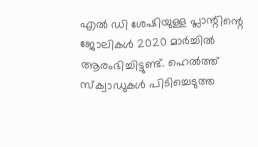എല്‍ ഡി ശേഷിയുള്ള പ്ലാന്റിന്റെ ജോലികള്‍ 2020 മാര്‍ച്ചില്‍ ആരംഭിച്ചിട്ടുണ്ട്. ഹെല്‍ത്ത് സ്‌ക്വാഡുകള്‍ പിടിച്ചെടുത്ത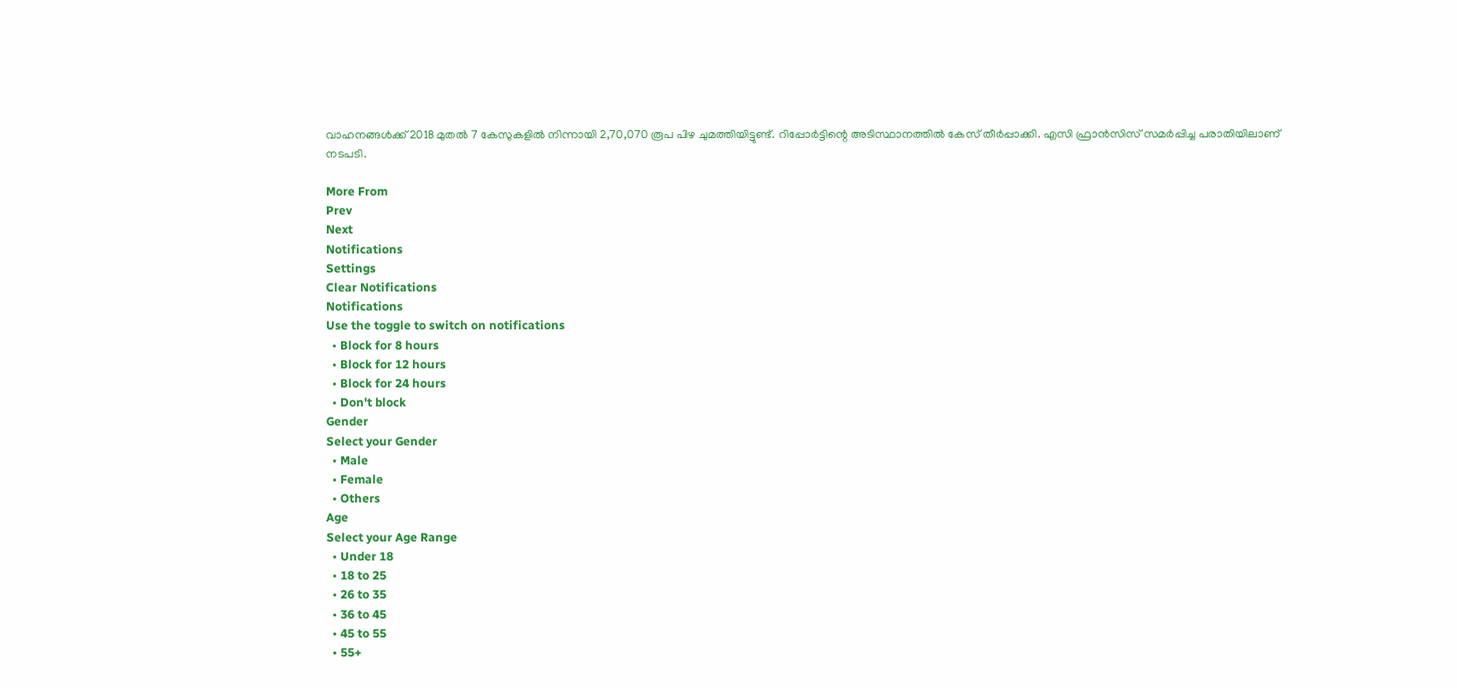വാഹനങ്ങള്‍ക്ക് 2018 മുതല്‍ 7 കേസുകളില്‍ നിന്നായി 2,70,070 രൂപ പിഴ ചുമത്തിയിട്ടുണ്ട്. റിപ്പോര്‍ട്ടിന്റെ അടിസ്ഥാനത്തില്‍ കേസ് തീര്‍പ്പാക്കി. എസി ഫ്രാന്‍സിസ് സമര്‍പ്പിച്ച പരാതിയിലാണ് നടപടി.

More From
Prev
Next
Notifications
Settings
Clear Notifications
Notifications
Use the toggle to switch on notifications
  • Block for 8 hours
  • Block for 12 hours
  • Block for 24 hours
  • Don't block
Gender
Select your Gender
  • Male
  • Female
  • Others
Age
Select your Age Range
  • Under 18
  • 18 to 25
  • 26 to 35
  • 36 to 45
  • 45 to 55
  • 55+